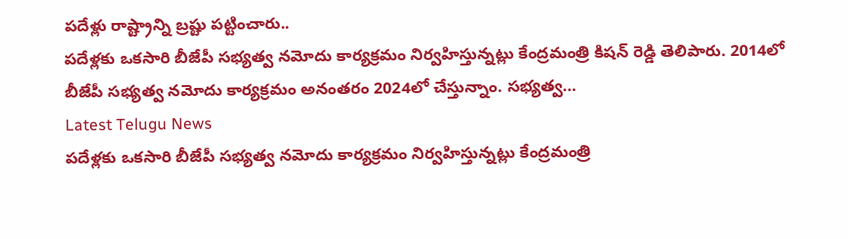పదేళ్లు రాష్ట్రాన్ని బ్రష్టు పట్టించారు..
పదేళ్లకు ఒకసారి బీజేపీ సభ్యత్వ నమోదు కార్యక్రమం నిర్వహిస్తున్నట్లు కేంద్రమంత్రి కిషన్ రెడ్డి తెలిపారు. 2014లో బీజేపీ సభ్యత్వ నమోదు కార్యక్రమం అనంతరం 2024లో చేస్తున్నాం. సభ్యత్వ…
Latest Telugu News
పదేళ్లకు ఒకసారి బీజేపీ సభ్యత్వ నమోదు కార్యక్రమం నిర్వహిస్తున్నట్లు కేంద్రమంత్రి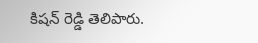కిషన్ రెడ్డి తెలిపారు.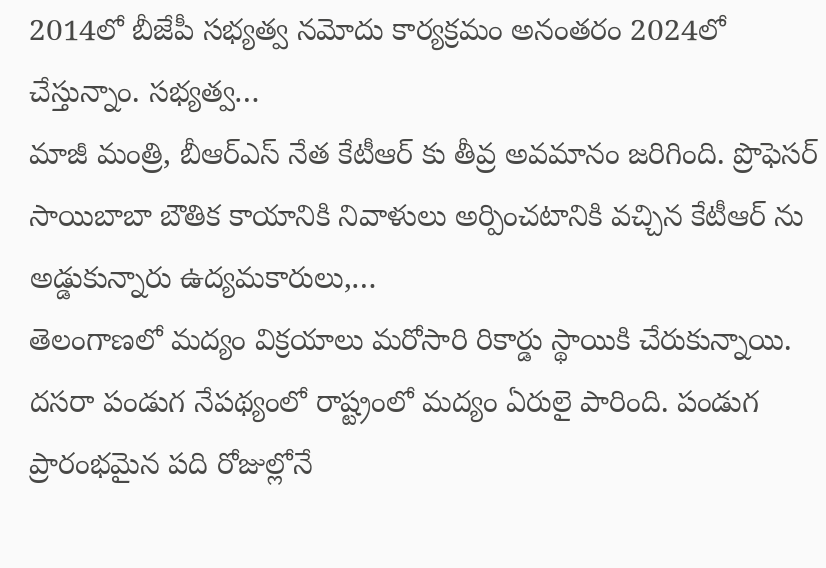2014లో బీజేపీ సభ్యత్వ నమోదు కార్యక్రమం అనంతరం 2024లో చేస్తున్నాం. సభ్యత్వ…
మాజీ మంత్రి, బీఆర్ఎస్ నేత కేటీఆర్ కు తీవ్ర అవమానం జరిగింది. ప్రొఫెసర్ సాయిబాబా బౌతిక కాయానికి నివాళులు అర్పించటానికి వచ్చిన కేటీఆర్ ను అడ్డుకున్నారు ఉద్యమకారులు,…
తెలంగాణలో మద్యం విక్రయాలు మరోసారి రికార్డు స్థాయికి చేరుకున్నాయి. దసరా పండుగ నేపథ్యంలో రాష్ట్రంలో మద్యం ఏరులై పారింది. పండుగ ప్రారంభమైన పది రోజుల్లోనే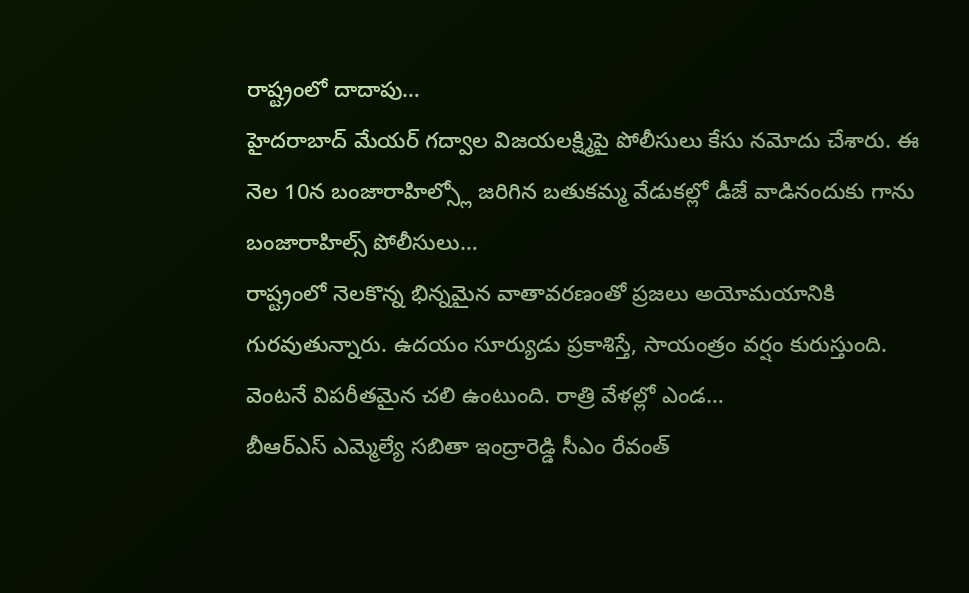రాష్ట్రంలో దాదాపు…
హైదరాబాద్ మేయర్ గద్వాల విజయలక్ష్మిపై పోలీసులు కేసు నమోదు చేశారు. ఈ నెల 10న బంజారాహిల్స్లో జరిగిన బతుకమ్మ వేడుకల్లో డీజే వాడినందుకు గాను బంజారాహిల్స్ పోలీసులు…
రాష్ట్రంలో నెలకొన్న భిన్నమైన వాతావరణంతో ప్రజలు అయోమయానికి గురవుతున్నారు. ఉదయం సూర్యుడు ప్రకాశిస్తే, సాయంత్రం వర్షం కురుస్తుంది. వెంటనే విపరీతమైన చలి ఉంటుంది. రాత్రి వేళల్లో ఎండ…
బీఆర్ఎస్ ఎమ్మెల్యే సబితా ఇంద్రారెడ్డి సీఎం రేవంత్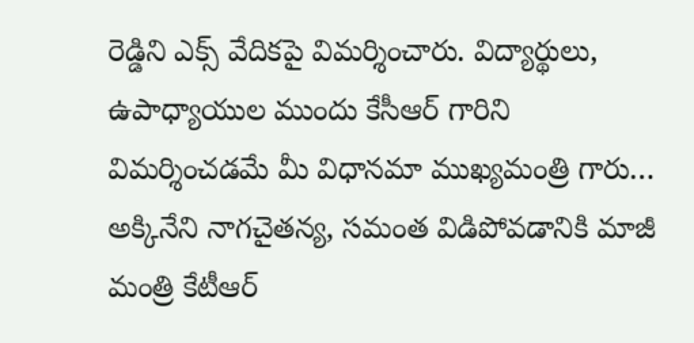రెడ్డిని ఎక్స్ వేదికపై విమర్శించారు. విద్యార్థులు, ఉపాధ్యాయుల ముందు కేసీఆర్ గారిని విమర్శించడమే మీ విధానమా ముఖ్యమంత్రి గారు…
అక్కినేని నాగచైతన్య, సమంత విడిపోవడానికి మాజీ మంత్రి కేటీఆర్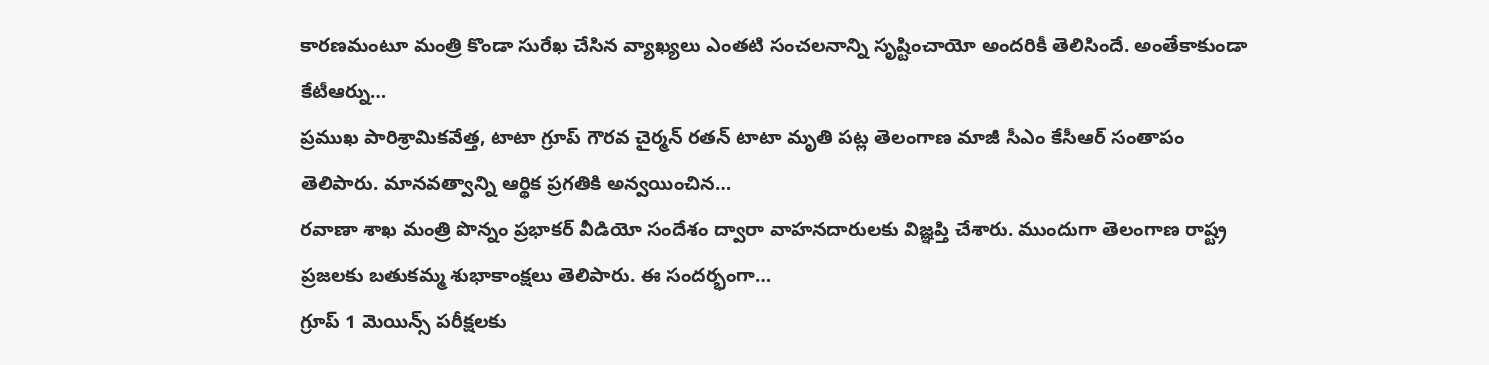కారణమంటూ మంత్రి కొండా సురేఖ చేసిన వ్యాఖ్యలు ఎంతటి సంచలనాన్ని సృష్టించాయో అందరికీ తెలిసిందే. అంతేకాకుండా కేటీఆర్ను…
ప్రముఖ పారిశ్రామికవేత్త, టాటా గ్రూప్ గౌరవ చైర్మన్ రతన్ టాటా మృతి పట్ల తెలంగాణ మాజీ సీఎం కేసీఆర్ సంతాపం తెలిపారు. మానవత్వాన్ని ఆర్థిక ప్రగతికి అన్వయించిన…
రవాణా శాఖ మంత్రి పొన్నం ప్రభాకర్ వీడియో సందేశం ద్వారా వాహనదారులకు విజ్ఞప్తి చేశారు. ముందుగా తెలంగాణ రాష్ట్ర ప్రజలకు బతుకమ్మ శుభాకాంక్షలు తెలిపారు. ఈ సందర్భంగా…
గ్రూప్ 1 మెయిన్స్ పరీక్షలకు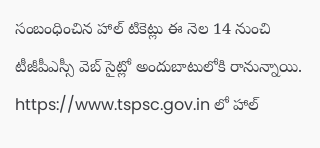సంబంధించిన హాల్ టికెట్లు ఈ నెల 14 నుంచి టీజీపీఎస్సీ వెబ్ సైట్లో అందుబాటులోకి రానున్నాయి. https://www.tspsc.gov.in లో హాల్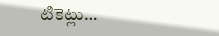టికెట్లు…